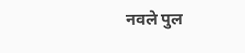नवले पुल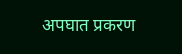अपघात प्रकरण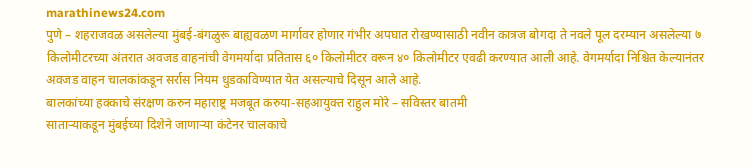marathinews24.com
पुणे – शहराजवळ असलेल्या मुंबई-बंगळुरू बाह्यवळण मार्गावर होणार गंभीर अपघात रोखण्यासाठी नवीन कात्रज बोगदा ते नवले पूल दरम्यान असलेल्या ७ किलोमीटरच्या अंतरात अवजड वाहनांची वेगमर्यादा प्रतितास ६० किलोमीटर वरून ४० किलोमीटर एवढी करण्यात आली आहे. वेगमर्यादा निश्चित केल्यानंतर अवजड वाहन चालकांकडून सर्रास नियम धुडकाविण्यात येत असल्याचे दिसून आले आहे.
बालकांच्या हक्काचे संरक्षण करुन महाराष्ट्र मजबूत करुया-सहआयुक्त राहुल मोरे – सविस्तर बातमी
साताऱ्याकडून मुंबईच्या दिशेने जाणाऱ्या कंटेनर चालकाचे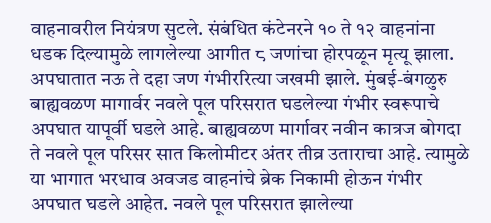वाहनावरील नियंत्रण सुटले. संबंधित कंटेनरने १० ते १२ वाहनांना धडक दिल्यामुळे लागलेल्या आगीत ८ जणांचा होरपळून मृत्यू झाला. अपघातात नऊ ते दहा जण गंभीररित्या जखमी झाले. मुंबई-बंगळुरु बाह्यवळण मागार्वर नवले पूल परिसरात घडलेल्या गंभीर स्वरूपाचे अपघात यापूर्वी घडले आहे. बाह्यवळण मार्गावर नवीन कात्रज बोगदा ते नवले पूल परिसर सात किलोमीटर अंतर तीव्र उताराचा आहे. त्यामुळे या भागात भरधाव अवजड वाहनांचे ब्रेक निकामी होऊन गंभीर अपघात घडले आहेत. नवले पूल परिसरात झालेल्या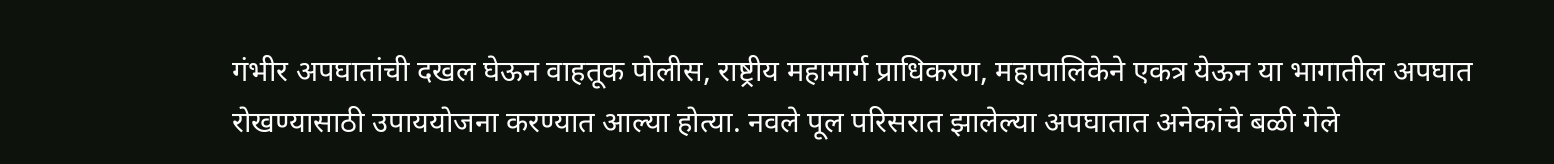गंभीर अपघातांची दखल घेऊन वाहतूक पोलीस, राष्ट्रीय महामार्ग प्राधिकरण, महापालिकेने एकत्र येऊन या भागातील अपघात रोखण्यासाठी उपाययोजना करण्यात आल्या होत्या. नवले पूल परिसरात झालेल्या अपघातात अनेकांचे बळी गेले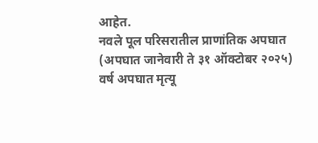आहेत.
नवले पूल परिसरातील प्राणांतिक अपघात
(अपघात जानेवारी ते ३१ ऑक्टोबर २०२५)
वर्ष अपघात मृत्यू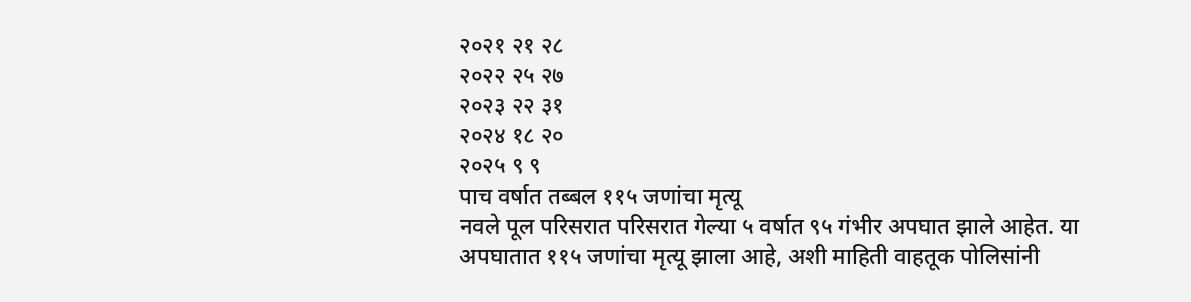२०२१ २१ २८
२०२२ २५ २७
२०२३ २२ ३१
२०२४ १८ २०
२०२५ ९ ९
पाच वर्षात तब्बल ११५ जणांचा मृत्यू
नवले पूल परिसरात परिसरात गेल्या ५ वर्षात ९५ गंभीर अपघात झाले आहेत. या अपघातात ११५ जणांचा मृत्यू झाला आहे, अशी माहिती वाहतूक पोलिसांनी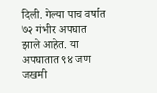दिली. गेल्या पाच वर्षात ७२ गंभीर अपघात झाले आहेत. या अपघातात ९४ जण जखमी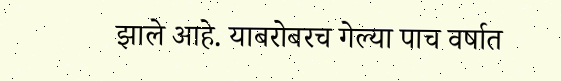झाले आहे. याबरोबरच गेल्या पाच वर्षात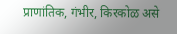प्राणांतिक, गंभीर, किरकोळ असे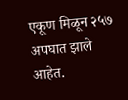एकूण मिळून २५७ अपघात झाले आहेत.